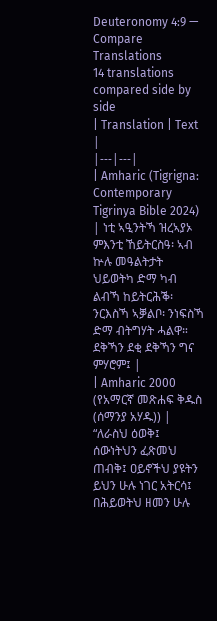Deuteronomy 4:9 — Compare Translations
14 translations compared side by side
| Translation | Text |
|---|---|
| Amharic (Tigrigna: Contemporary Tigrinya Bible 2024) | ነቲ ኣዒንትኻ ዝረኣያኦ ምእንቲ ኸይትርስዓ፡ ኣብ ኵሉ መዓልትታት ህይወትካ ድማ ካብ ልብኻ ከይትርሕቕ፡ ንርእስኻ ኣቓልቦ፡ ንነፍስኻ ድማ ብትግሃት ሓልዋ። ደቅኻን ደቂ ደቅኻን ግና ምሃሮም፤ |
| Amharic 2000 (የአማርኛ መጽሐፍ ቅዱስ (ሰማንያ አሃዱ)) | “ለራስህ ዕወቅ፤ ሰውነትህን ፈጽመህ ጠብቅ፤ ዐይኖችህ ያዩትን ይህን ሁሉ ነገር አትርሳ፤ በሕይወትህ ዘመን ሁሉ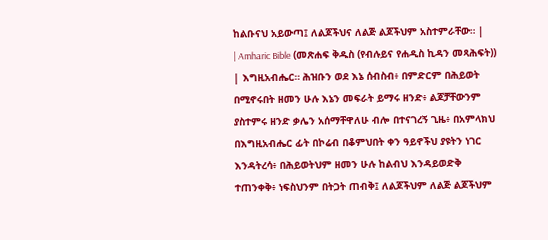ከልቡናህ አይውጣ፤ ለልጆችህና ለልጅ ልጆችህም አስተምራቸው። |
| Amharic Bible (መጽሐፍ ቅዱስ (የብሉይና የሐዲስ ኪዳን መጻሕፍት)) | እግዚአብሔር። ሕዝቡን ወደ እኔ ሰብስብ፥ በምድርም በሕይወት በሚኖሩበት ዘመን ሁሉ እኔን መፍራት ይማሩ ዘንድ፥ ልጆቻቸውንም ያስተምሩ ዘንድ ቃሌን አሰማቸዋለሁ ብሎ በተናገረኝ ጊዜ፥ በአምላክህ በእግዚአብሔር ፊት በኮሬብ በቆምህበት ቀን ዓይኖችህ ያዩትን ነገር እንዳትረሳ፥ በሕይወትህም ዘመን ሁሉ ከልብህ እንዳይወድቅ ተጠንቀቅ፥ ነፍስህንም በትጋት ጠብቅ፤ ለልጆችህም ለልጅ ልጆችህም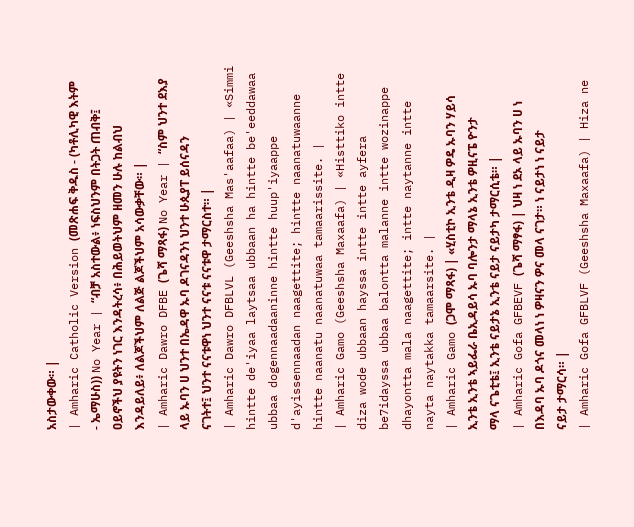አስታውቀው። |
| Amharic Catholic Version (መጽሐፍ ቅዱስ - (ካቶሊካዊ እትም - ኤማሁስ)) No Year | “ብቻ አስተውል፥ ነፍስህንም በትጋት ጠብቅ፤ ዐይኖችህ ያዩትን ነገር እንዳትረሳ፥ በሕይወትህም ዘመን ሁሉ ከልብህ እንዳይለይ፥ ለልጆችህም ለልጅ ልጆችህም አሳውቃቸው። |
| Amharic Dawro DFBE (ጌሻ ማጻፋ) No Year | “ስም ህንተ ደእያ ላይ ኡባን ሀ ህንተ በኤዳዋ ኡባ ዶገናዳንነ ህንተ ሁጲያፐ ይሰናዳን ናገትተ፤ ህንተ ናናቱዋነ ህንተ ናናቱ ናናቱዋ ታማርስተ። |
| Amharic Dawro DFBLVL (Geeshsha Mas'aafaa) | «Simmi hintte de'iyaa laytsaa ubbaan ha hintte be'eeddawaa ubbaa dogennaadaaninne hintte huup'iyaappe d'ayissennaadan naagettite; hintte naanatuwaanne hintte naanatu naanatuwaa tamaarissite. |
| Amharic Gamo (Geeshsha Maxaafa) | «Histtiko intte diza wode ubbaan hayssa intte intte ayfera be7idayssa ubbaa balontta malanne intte wozinappe dhayontta mala naagettite; intte naytanne intte nayta naytakka tamaarsite. |
| Amharic Gamo (ጋሞ ማጻፋ) | «ሂስቲኮ ኢንቴ ዲዛ ዎዴ ኡባን ሃይሳ ኢንቴ ኢንቴ ኣይፌራ ቤኢዳይሳ ኡባ ባሎንታ ማላኔ ኢንቴ ዎዚናፔ ዮንታ ማላ ናጌቲቴ፤ ኢንቴ ናይታኔ ኢንቴ ናይታ ናይታካ ታማርሲቴ። |
| Amharic Gofa GFBEVF (ጌሻ ማፃፋ) | ህዛ ነ ደኦ ላይ ኡባን ሀ ነ በእዳባ ኡባ ዶጎና መላነ ነ ዎዛናን ዎና መላ ናገታ። ነ ናይታነ ነ ናይታ ናይታ ታማርሳ። |
| Amharic Gofa GFBLVF (Geeshsha Maxaafa) | Hiza ne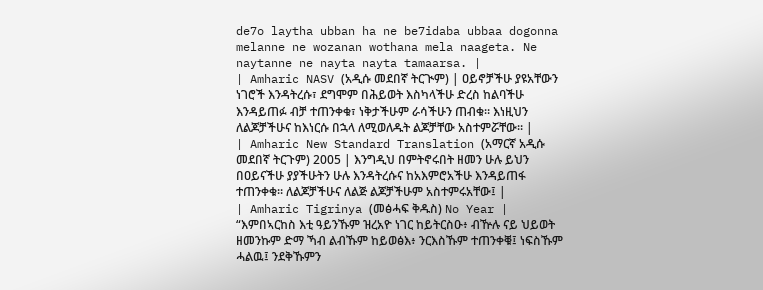de7o laytha ubban ha ne be7idaba ubbaa dogonna melanne ne wozanan wothana mela naageta. Ne naytanne ne nayta nayta tamaarsa. |
| Amharic NASV (አዲሱ መደበኛ ትርጒም) | ዐይኖቻችሁ ያዩአቸውን ነገሮች እንዳትረሱ፣ ደግሞም በሕይወት እስካላችሁ ድረስ ከልባችሁ እንዳይጠፉ ብቻ ተጠንቀቁ፣ ነቅታችሁም ራሳችሁን ጠብቁ። እነዚህን ለልጆቻችሁና ከእነርሱ በኋላ ለሚወለዱት ልጆቻቸው አስተምሯቸው። |
| Amharic New Standard Translation (አማርኛ አዲሱ መደበኛ ትርጉም) 2005 | እንግዲህ በምትኖሩበት ዘመን ሁሉ ይህን በዐይናችሁ ያያችሁትን ሁሉ እንዳትረሱና ከአእምሮአችሁ እንዳይጠፋ ተጠንቀቁ። ለልጆቻችሁና ለልጅ ልጆቻችሁም አስተምሩአቸው፤ |
| Amharic Tigrinya (መፅሓፍ ቅዱስ) No Year | “እምበኣርከስ እቲ ዓይንኹም ዝረአዮ ነገር ከይትርስዑ፥ ብዅሉ ናይ ህይወት ዘመንኩም ድማ ኻብ ልብኹም ከይወፅእ፥ ንርእስኹም ተጠንቀቑ፤ ነፍስኹም ሓልዉ፤ ንደቅኹምን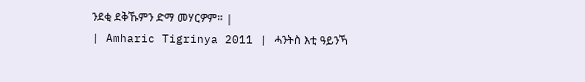ንደቂ ደቅኹምን ድማ መሃርዎም። |
| Amharic Tigrinya 2011 | ሓንትስ እቲ ዓይንኻ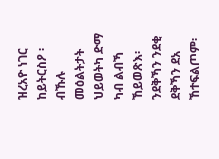ዝረአዮ ነገር ከይትርስዖ ፡ ብኹሉ መዕልትታት ህይወትካ ድማ ካብ ልብኻ ኸይወጽእ፡ ንደቅኻን ንደቂ ደቅኻን ደአ ኸተፍልጦም፡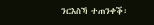ንርእስኻ ተጠንቀቕ፡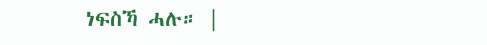ነፍስኻ ሓሉ። |